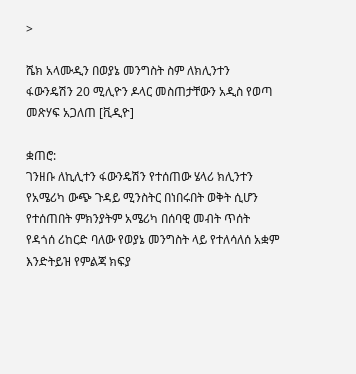>

ሼክ አላሙዲን በወያኔ መንግስት ስም ለክሊንተን ፋውንዴሽን 20 ሚሊዮን ዶላር መስጠታቸውን አዲስ የወጣ መጽሃፍ አጋለጠ [ቪዲዮ]

ቋጠሮ:
ገንዘቡ ለኪሊተን ፋውንዴሽን የተሰጠው ሄላሪ ክሊንተን የአሜሪካ ውጭ ጉዳይ ሚንስትር በነበሩበት ወቅት ሲሆን የተሰጠበት ምክንያትም አሜሪካ በሰባዊ መብት ጥሰት የዳጎሰ ሪከርድ ባለው የወያኔ መንግስት ላይ የተለሳለሰ አቋም እንድትይዝ የምልጃ ክፍያ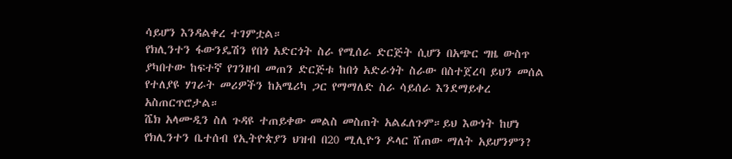ሳይሆን እንዳልቀረ ተገምቷል።
የክሊንተን ፋውንዴሽን የበጎ አድርጎት ስራ የሚሰራ ድርጅት ሲሆን በአጭር ግዜ ውስጥ ያካበተው ከፍተኛ የገንዘብ መጠን ድርጅቱ ከበጎ አድራጎት ስራው በስተጀረባ ይህን መሰል የተለያዩ ሃገራት መሪዎችን ከአሜሪካ ጋር የማማለድ ስራ ሳይሰራ እንደማይቀረ አስጠርጥሮታል።
ሼክ አላሙዲን ስለ ጉዳዩ ተጠይቀው መልስ መስጠት አልፈለጉም።ይህ እውነት ከሆነ የክሊንተን ቤተሰብ የኢትዮጵያን ህዝብ በ20 ሚሊዮን ዶላር ሸጠው ማለት አይሆንምን?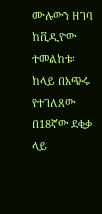ሙሉውን ዘገባ ከቪዲዮው ተመልከቱ፡ ከላይ በአጭሩ የተገለጸው በ18ኛው ደቂቃ ላይ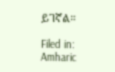ይገኛል።

Filed in: Amharic